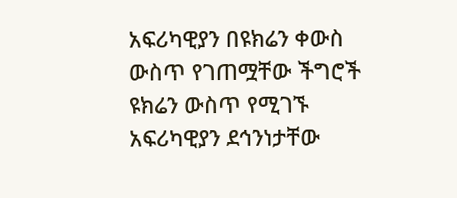አፍሪካዊያን በዩክሬን ቀውስ ውስጥ የገጠሟቸው ችግሮች
ዩክሬን ውስጥ የሚገኙ አፍሪካዊያን ደኅንነታቸው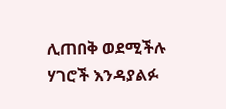ሊጠበቅ ወደሚችሉ ሃገሮች እንዳያልፉ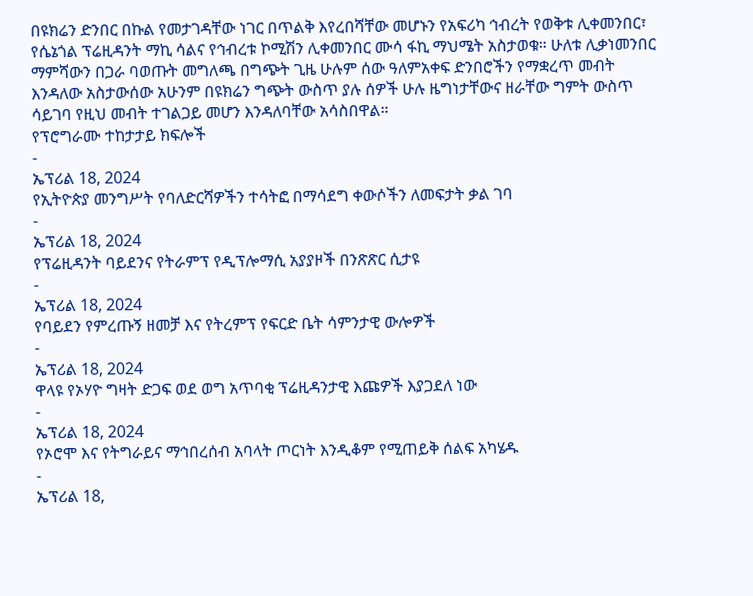በዩክሬን ድንበር በኩል የመታገዳቸው ነገር በጥልቅ እየረበሻቸው መሆኑን የአፍሪካ ኅብረት የወቅቱ ሊቀመንበር፣ የሴኔጎል ፕሬዚዳንት ማኪ ሳልና የኅብረቱ ኮሚሽን ሊቀመንበር ሙሳ ፋኪ ማህሜት አስታወቁ። ሁለቱ ሊቃነመንበር ማምሻውን በጋራ ባወጡት መግለጫ በግጭት ጊዜ ሁሉም ሰው ዓለምአቀፍ ድንበሮችን የማቋረጥ መብት እንዳለው አስታውሰው አሁንም በዩክሬን ግጭት ውስጥ ያሉ ሰዎች ሁሉ ዜግነታቸውና ዘራቸው ግምት ውስጥ ሳይገባ የዚህ መብት ተገልጋይ መሆን እንዳለባቸው አሳስበዋል።
የፕሮግራሙ ተከታታይ ክፍሎች
-
ኤፕሪል 18, 2024
የኢትዮጵያ መንግሥት የባለድርሻዎችን ተሳትፎ በማሳደግ ቀውሶችን ለመፍታት ቃል ገባ
-
ኤፕሪል 18, 2024
የፕሬዚዳንት ባይደንና የትራምፕ የዲፕሎማሲ አያያዞች በንጽጽር ሲታዩ
-
ኤፕሪል 18, 2024
የባይደን የምረጡኝ ዘመቻ እና የትረምፕ የፍርድ ቤት ሳምንታዊ ውሎዎች
-
ኤፕሪል 18, 2024
ዋላዩ የኦሃዮ ግዛት ድጋፍ ወደ ወግ አጥባቂ ፕሬዚዳንታዊ እጩዎች እያጋደለ ነው
-
ኤፕሪል 18, 2024
የኦሮሞ እና የትግራይና ማኅበረሰብ አባላት ጦርነት እንዲቆም የሚጠይቅ ሰልፍ አካሄዱ
-
ኤፕሪል 18,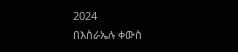2024
በእስራኤሉ ቀውስ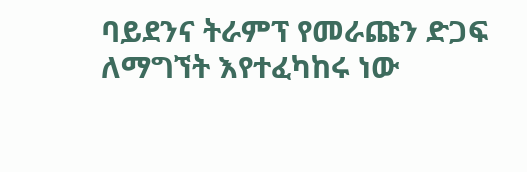ባይደንና ትራምፕ የመራጩን ድጋፍ ለማግኘት እየተፈካከሩ ነው